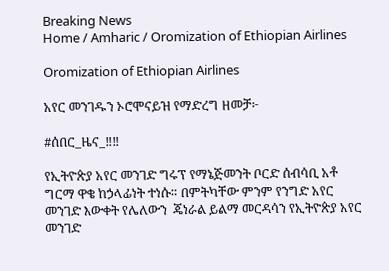Breaking News
Home / Amharic / Oromization of Ethiopian Airlines

Oromization of Ethiopian Airlines

አየር መንገዱን ኦሮሞናይዝ የማድረግ ዘመቻ፦

#ሰበር_ዜና_‼‼

የኢትዮጵያ አየር መንገድ ግሩፕ የማኔጅመንት ቦርድ ሰብሳቢ አቶ ግርማ ዋቄ ከኃላፊነት ተነሱ። በምትካቸው ምንም የንግድ አየር መንገድ እውቀት የሌለውን  ጄነራል ይልማ መርዳሳን የኢትዮጵያ አየር መንገድ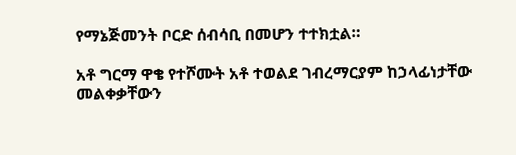የማኔጅመንት ቦርድ ሰብሳቢ በመሆን ተተክቷል።

አቶ ግርማ ዋቄ የተሾሙት አቶ ተወልደ ገብረማርያም ከኃላፊነታቸው መልቀቃቸውን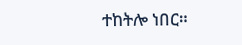ተከትሎ ነበር።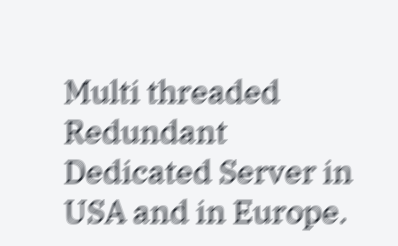Multi threaded Redundant Dedicated Server in USA and in Europe.